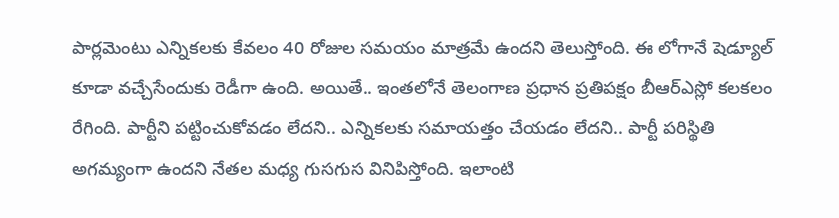పార్లమెంటు ఎన్నికలకు కేవలం 40 రోజుల సమయం మాత్రమే ఉందని తెలుస్తోంది. ఈ లోగానే షెడ్యూల్ కూడా వచ్చేసేందుకు రెడీగా ఉంది. అయితే.. ఇంతలోనే తెలంగాణ ప్రధాన ప్రతిపక్షం బీఆర్ఎస్లో కలకలం రేగింది. పార్టీని పట్టించుకోవడం లేదని.. ఎన్నికలకు సమాయత్తం చేయడం లేదని.. పార్టీ పరిస్థితి అగమ్యంగా ఉందని నేతల మధ్య గుసగుస వినిపిస్తోంది. ఇలాంటి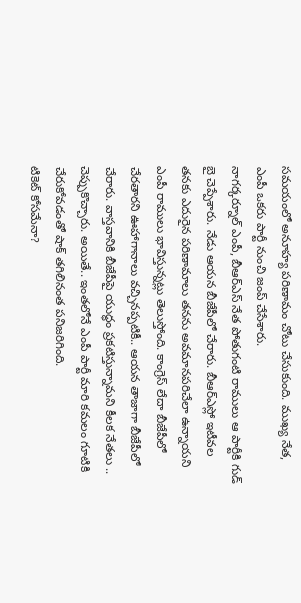సమయంలో అనూహ్య పరిణామం చోటు చేసుకుంది. ముఖ్య నేత, ఎంపీ ఒకరు పార్టీ నుంచి జంప్ చేసేశారు.
నాగర్కర్నూల్ ఎంపీ, బీఆర్ఎస్ నేత పోతుగంటి రాములు ఆ పార్టీకి గుడ్ బై చెప్పేశారు. నేడు ఆయన బీజేపీలో చేరారు. బీఆర్ఎస్లో ఇటీవల తనకు ఎదురైన పరిణామాలు తనను అవమానపరిచేలా ఉన్నాయని ఎంపీ రాములు భావిస్తున్నట్లు తెలుస్తోంది. కాంగ్రెస్ లేదా బీజేపీలో చేరతారని ఊహాగానాలు వచ్చినప్పటికీ.. ఆయన తాజాగా బీజేపీలో చేరారు. వాస్తవానికి బీజేపీపై యుద్ధం ప్రకటిస్తున్నామని కీలక నేతలు .. చెప్పుకొచ్చారు. అయితే.. ఇంతలోనే ఎంపీ పార్టీ మారి కమలం గూటికి చేరుకోవడంతో షాక్ తగిలినంత పనిజరిగింది.
టికెట్ కోసమేనా?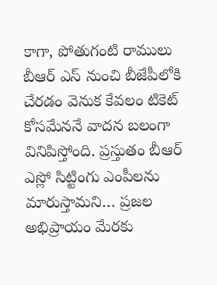కాగా, పోతుగంటి రాములు బీఆర్ ఎస్ నుంచి బీజేపీలోకి చేరడం వెనుక కేవలం టికెట్ కోసమేననే వాదన బలంగా వినిపిస్తోంది. ప్రస్తుతం బీఆర్ ఎస్లో సిట్టింగు ఎంపీలను మారుస్తామని… ప్రజల అభిప్రాయం మేరకు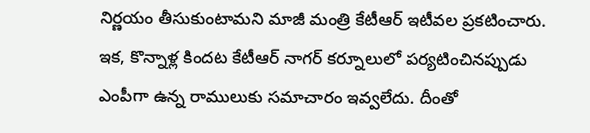నిర్ణయం తీసుకుంటామని మాజీ మంత్రి కేటీఆర్ ఇటీవల ప్రకటించారు. ఇక, కొన్నాళ్ల కిందట కేటీఆర్ నాగర్ కర్నూలులో పర్యటించినప్పుడు ఎంపీగా ఉన్న రాములుకు సమాచారం ఇవ్వలేదు. దీంతో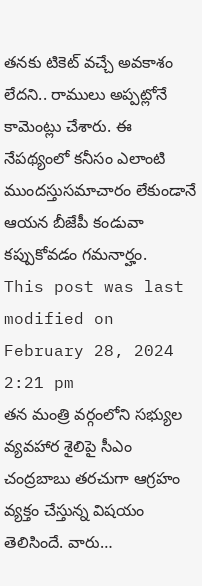తనకు టికెట్ వచ్చే అవకాశం లేదని.. రాములు అప్పట్లోనే కామెంట్లు చేశారు. ఈ నేపథ్యంలో కనీసం ఎలాంటి ముందస్తుసమాచారం లేకుండానే ఆయన బీజేపీ కండువా కప్పుకోవడం గమనార్హం.
This post was last modified on February 28, 2024 2:21 pm
తన మంత్రి వర్గంలోని సభ్యుల వ్యవహార శైలిపై సీఎం చంద్రబాబు తరచుగా ఆగ్రహం వ్యక్తం చేస్తున్న విషయం తెలిసిందే. వారు…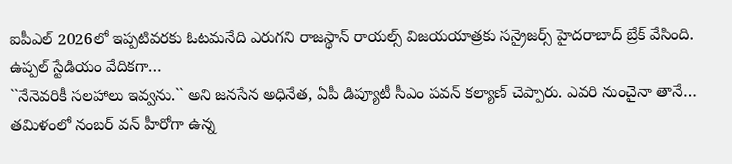ఐపీఎల్ 2026లో ఇప్పటివరకు ఓటమనేది ఎరుగని రాజస్థాన్ రాయల్స్ విజయయాత్రకు సన్రైజర్స్ హైదరాబాద్ బ్రేక్ వేసింది. ఉప్పల్ స్టేడియం వేదికగా…
``నేనెవరికీ సలహాలు ఇవ్వను.`` అని జనసేన అధినేత, ఏపీ డిప్యూటీ సీఎం పవన్ కల్యాణ్ చెప్పారు. ఎవరి నుంచైనా తానే…
తమిళంలో నంబర్ వన్ హీరోగా ఉన్న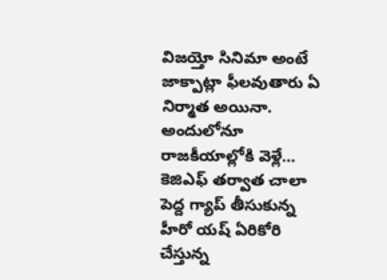విజయ్తో సినిమా అంటే జాక్పాట్లా ఫీలవుతారు ఏ నిర్మాత అయినా. అందులోనూ రాజకీయాల్లోకి వెళ్లే…
కెజిఎఫ్ తర్వాత చాలా పెద్ద గ్యాప్ తీసుకున్న హీరో యష్ ఏరికోరి చేస్తున్న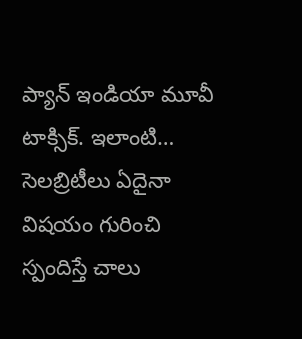ప్యాన్ ఇండియా మూవీ టాక్సిక్. ఇలాంటి…
సెలబ్రిటీలు ఏదైనా విషయం గురించి స్పందిస్తే చాలు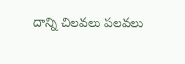దాన్ని చిలవలు పలవలు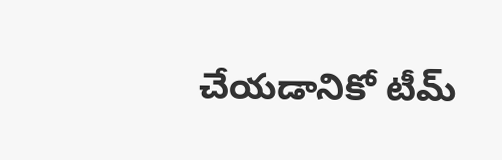చేయడానికో టీమ్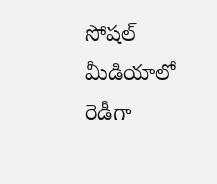సోషల్ మీడియాలో రెడీగా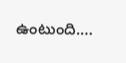ఉంటుంది.…